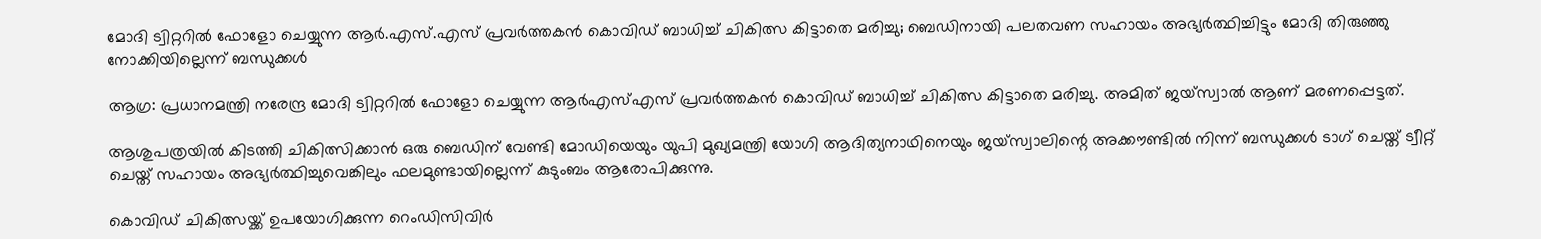മോദി ട്വിറ്ററില്‍ ഫോളോ ചെയ്യുന്ന ആര്‍.എസ്.എസ് പ്രവര്‍ത്തകന്‍ കൊവിഡ് ബാധിച്ച് ചികിത്സ കിട്ടാതെ മരിച്ചു; ബെഡിനായി പലതവണ സഹായം അഭ്യര്‍ത്ഥിച്ചിട്ടും മോദി തിരുഞ്ഞു നോക്കിയില്ലെന്ന് ബന്ധുക്കള്‍

ആഗ്ര: പ്രധാനമന്ത്രി നരേന്ദ്ര മോദി ട്വിറ്ററില്‍ ഫോളോ ചെയ്യുന്ന ആര്‍എസ്എസ് പ്രവര്‍ത്തകന്‍ കൊവിഡ് ബാധിച്ച് ചികിത്സ കിട്ടാതെ മരിച്ചു. അമിത് ജയ്‌സ്വാല്‍ ആണ് മരണപ്പെട്ടത്.

ആശുപത്രയില്‍ കിടത്തി ചികിത്സിക്കാന്‍ ഒരു ബെഡിന് വേണ്ടി മോഡിയെയും യുപി മുഖ്യമന്ത്രി യോഗി ആദിത്യനാഥിനെയും ജയ്‌സ്വാലിന്റെ അക്കൗണ്ടില്‍ നിന്ന് ബന്ധുക്കള്‍ ടാഗ് ചെയ്ത് ട്വീറ്റ് ചെയ്ത് സഹായം അഭ്യര്‍ത്ഥിച്ചുവെങ്കിലും ഫലമുണ്ടായില്ലെന്ന് കുടുംബം ആരോപിക്കുന്നു.

കൊവിഡ് ചികിത്സയ്ക്ക് ഉപയോഗിക്കുന്ന റെംഡിസിവിര്‍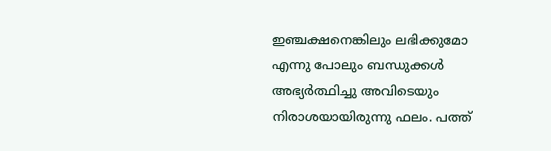ഇഞ്ചക്ഷനെങ്കിലും ലഭിക്കുമോ എന്നു പോലും ബന്ധുക്കള്‍ അഭ്യര്‍ത്ഥിച്ചു അവിടെയും നിരാശയായിരുന്നു ഫലം. പത്ത്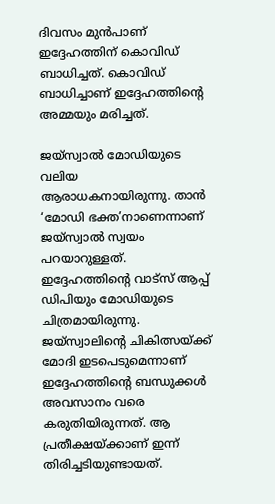ദിവസം മുന്‍പാണ് ഇദ്ദേഹത്തിന് കൊവിഡ് ബാധിച്ചത്. കൊവിഡ് ബാധിച്ചാണ് ഇദ്ദേഹത്തിന്റെ അമ്മയും മരിച്ചത്.

ജയ്‌സ്വാല്‍ മോഡിയുടെ വലിയ ആരാധകനായിരുന്നു. താന്‍ ‘മോഡി ഭക്ത’നാണെന്നാണ് ജയ്‌സ്വാല്‍ സ്വയം പറയാറുള്ളത്. ഇദ്ദേഹത്തിന്റെ വാട്‌സ് ആപ്പ് ഡിപിയും മോഡിയുടെ ചിത്രമായിരുന്നു. ജയ്‌സ്വാലിന്റെ ചികിത്സയ്ക്ക് മോദി ഇടപെടുമെന്നാണ് ഇദ്ദേഹത്തിന്റെ ബന്ധുക്കള്‍ അവസാനം വരെ കരുതിയിരുന്നത്. ആ പ്രതീക്ഷയ്ക്കാണ് ഇന്ന് തിരിച്ചടിയുണ്ടായത്.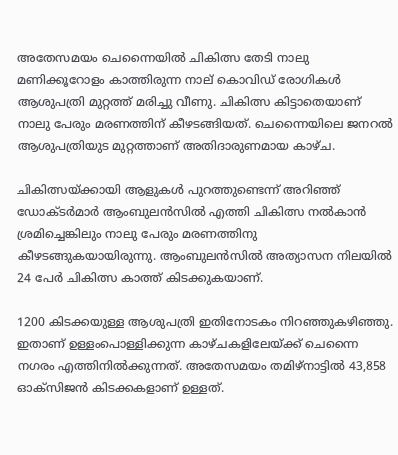അതേസമയം ചെന്നൈയില്‍ ചികിത്സ തേടി നാലു മണിക്കൂറോളം കാത്തിരുന്ന നാല് കൊവിഡ് രോഗികള്‍ ആശുപത്രി മുറ്റത്ത് മരിച്ചു വീണു. ചികിത്സ കിട്ടാതെയാണ് നാലു പേരും മരണത്തിന് കീഴടങ്ങിയത്. ചെന്നൈയിലെ ജനറല്‍ ആശുപത്രിയുട മുറ്റത്താണ് അതിദാരുണമായ കാഴ്ച.

ചികിത്സയ്ക്കായി ആളുകള്‍ പുറത്തുണ്ടെന്ന് അറിഞ്ഞ് ഡോക്ടര്‍മാര്‍ ആംബുലന്‍സില്‍ എത്തി ചികിത്സ നല്‍കാന്‍ ശ്രമിച്ചെങ്കിലും നാലു പേരും മരണത്തിനു കീഴടങ്ങുകയായിരുന്നു. ആംബുലന്‍സില്‍ അത്യാസന നിലയില്‍ 24 പേര്‍ ചികിത്സ കാത്ത് കിടക്കുകയാണ്.

1200 കിടക്കയുള്ള ആശുപത്രി ഇതിനോടകം നിറഞ്ഞുകഴിഞ്ഞു. ഇതാണ് ഉള്ളംപൊള്ളിക്കുന്ന കാഴ്ചകളിലേയ്ക്ക് ചെന്നൈ നഗരം എത്തിനില്‍ക്കുന്നത്. അതേസമയം തമിഴ്നാട്ടില്‍ 43,858 ഓക്സിജന്‍ കിടക്കകളാണ് ഉള്ളത്.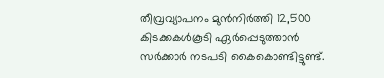തീവ്രവ്യാപനം മുന്‍നിര്‍ത്തി 12,500 കിടക്കകള്‍കൂടി ഏര്‍പ്പെടുത്താന്‍ സര്‍ക്കാര്‍ നടപടി കൈകൊണ്ടിട്ടുണ്ട്.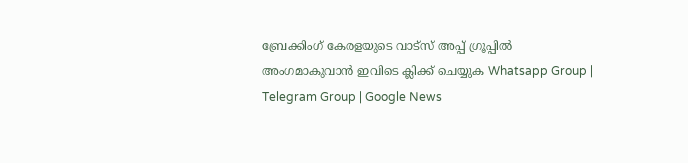ബ്രേക്കിംഗ് കേരളയുടെ വാട്സ് അപ്പ് ഗ്രൂപ്പിൽ അംഗമാകുവാൻ ഇവിടെ ക്ലിക്ക് ചെയ്യുക Whatsapp Group | Telegram Group | Google News